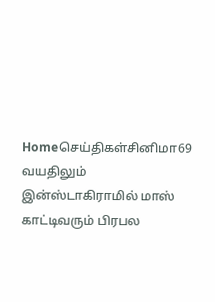Homeசெய்திகள்சினிமா69 வயதிலும் இன்ஸ்டாகிராமில் மாஸ் காட்டிவரும் பிரபல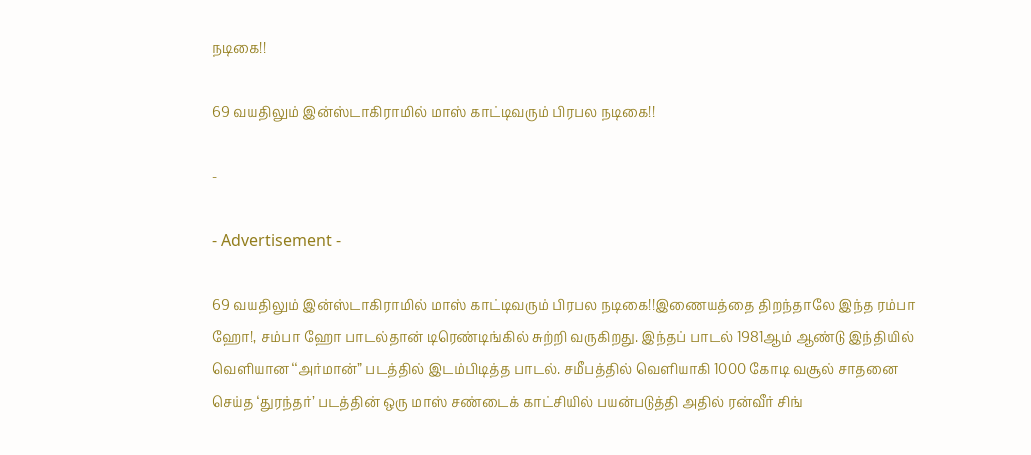நடிகை!!

69 வயதிலும் இன்ஸ்டாகிராமில் மாஸ் காட்டிவரும் பிரபல நடிகை!!

-

- Advertisement -

69 வயதிலும் இன்ஸ்டாகிராமில் மாஸ் காட்டிவரும் பிரபல நடிகை!!இணையத்தை திறந்தாலே இந்த ரம்பா ஹோ!, சம்பா ஹோ பாடல்தான் டிரெண்டிங்கில் சுற்றி வருகிறது. இந்தப் பாடல் 1981ஆம் ஆண்டு இந்தியில் வெளியான ‘‘அர்மான்” படத்தில் இடம்பிடித்த பாடல். சமீபத்தில் வெளியாகி 1000 கோடி வசூல் சாதனை செய்த ‘துரந்தர்’ படத்தின் ஒரு மாஸ் சண்டைக் காட்சியில் பயன்படுத்தி அதில் ரன்வீர் சிங்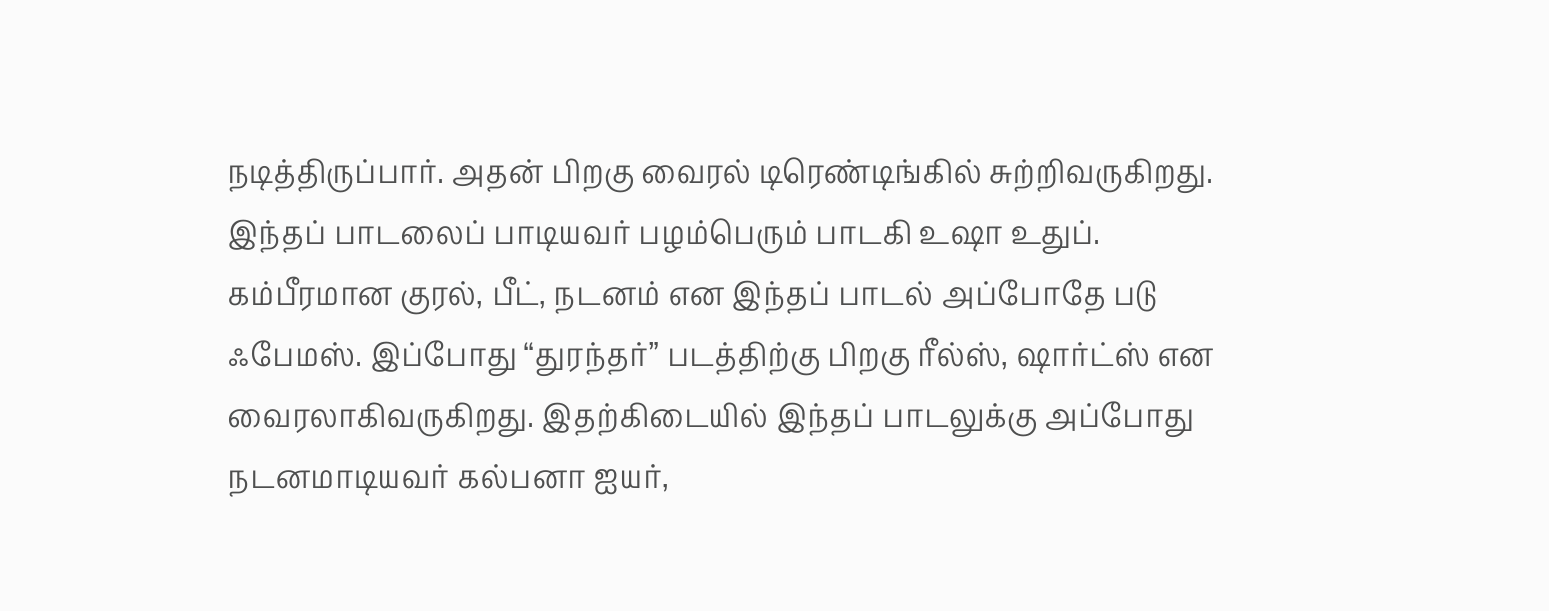நடித்திருப்பார். அதன் பிறகு வைரல் டிரெண்டிங்கில் சுற்றிவருகிறது. இந்தப் பாடலைப் பாடியவர் பழம்பெரும் பாடகி உஷா உதுப். கம்பீரமான குரல், பீட், நடனம் என இந்தப் பாடல் அப்போதே படு ஃபேமஸ். இப்போது ‘‘துரந்தர்” படத்திற்கு பிறகு ரீல்ஸ், ஷார்ட்ஸ் என வைரலாகிவருகிறது. இதற்கிடையில் இந்தப் பாடலுக்கு அப்போது நடனமாடியவர் கல்பனா ஐயர்,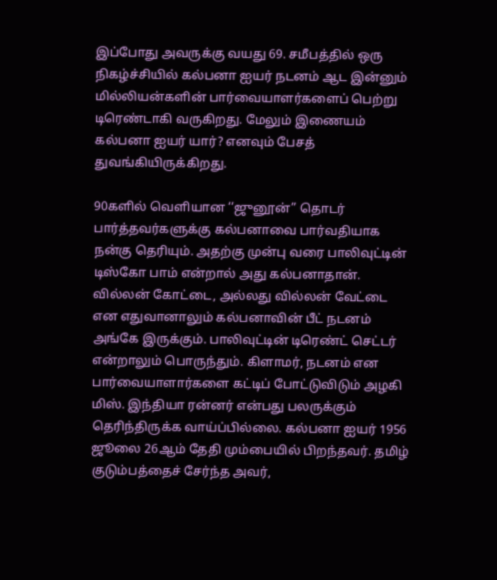இப்போது அவருக்கு வயது 69. சமீபத்தில் ஒரு நிகழ்ச்சியில் கல்பனா ஐயர் நடனம் ஆட இன்னும் மில்லியன்களின் பார்வையாளர்களைப் பெற்று டிரெண்டாகி வருகிறது. மேலும் இணையம் கல்பனா ஐயர் யார்? எனவும் பேசத் துவங்கியிருக்கிறது.

90களில் வெளியான ‘‘ஜுனூன்” தொடர் பார்த்தவர்களுக்கு கல்பனாவை பார்வதியாக நன்கு தெரியும். அதற்கு முன்பு வரை பாலிவுட்டின் டிஸ்கோ பாம் என்றால் அது கல்பனாதான். வில்லன் கோட்டை, அல்லது வில்லன் வேட்டை என எதுவானாலும் கல்பனாவின் பீட் நடனம் அங்கே இருக்கும். பாலிவுட்டின் டிரெண்ட் செட்டர் என்றாலும் பொருந்தும். கிளாமர், நடனம் என பார்வையாளார்களை கட்டிப் போட்டுவிடும் அழகி மிஸ். இந்தியா ரன்னர் என்பது பலருக்கும் தெரிந்திருக்க வாய்ப்பில்லை. கல்பனா ஐயர் 1956 ஜூலை 26ஆம் தேதி மும்பையில் பிறந்தவர். தமிழ் குடும்பத்தைச் சேர்ந்த அவர்,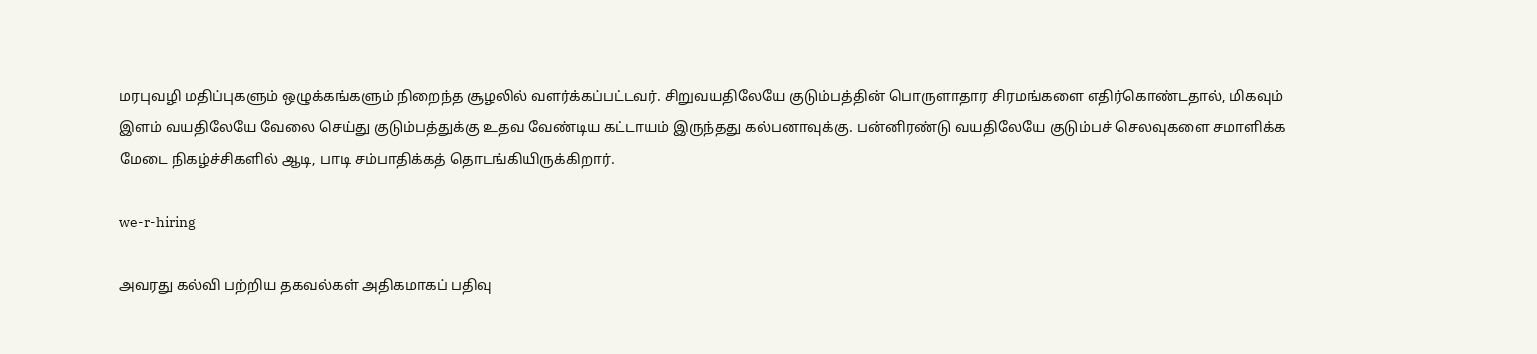மரபுவழி மதிப்புகளும் ஒழுக்கங்களும் நிறைந்த சூழலில் வளர்க்கப்பட்டவர். சிறுவயதிலேயே குடும்பத்தின் பொருளாதார சிரமங்களை எதிர்கொண்டதால், மிகவும் இளம் வயதிலேயே வேலை செய்து குடும்பத்துக்கு உதவ வேண்டிய கட்டாயம் இருந்தது கல்பனாவுக்கு. பன்னிரண்டு வயதிலேயே குடும்பச் செலவுகளை சமாளிக்க மேடை நிகழ்ச்சிகளில் ஆடி, பாடி சம்பாதிக்கத் தொடங்கியிருக்கிறார்.

we-r-hiring

அவரது கல்வி பற்றிய தகவல்கள் அதிகமாகப் பதிவு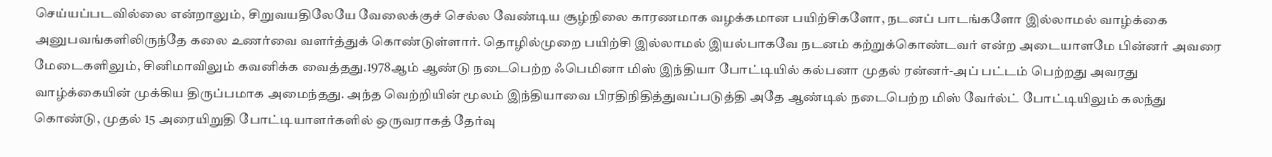செய்யப்படவில்லை என்றாலும், சிறுவயதிலேயே வேலைக்குச் செல்ல வேண்டிய சூழ்நிலை காரணமாக வழக்கமான பயிற்சிகளோ, நடனப் பாடங்களோ இல்லாமல் வாழ்க்கை அனுபவங்களிலிருந்தே கலை உணர்வை வளர்த்துக் கொண்டுள்ளார். தொழில்முறை பயிற்சி இல்லாமல் இயல்பாகவே நடனம் கற்றுக்கொண்டவர் என்ற அடையாளமே பின்னர் அவரை மேடைகளிலும், சினிமாவிலும் கவனிக்க வைத்தது.1978ஆம் ஆண்டு நடைபெற்ற ஃபெமினா மிஸ் இந்தியா போட்டியில் கல்பனா முதல் ரன்னர்-அப் பட்டம் பெற்றது அவரது வாழ்க்கையின் முக்கிய திருப்பமாக அமைந்தது. அந்த வெற்றியின் மூலம் இந்தியாவை பிரதிநிதித்துவப்படுத்தி அதே ஆண்டில் நடைபெற்ற மிஸ் வேர்ல்ட் போட்டியிலும் கலந்து கொண்டு, முதல் 15 அரையிறுதி போட்டியாளர்களில் ஒருவராகத் தேர்வு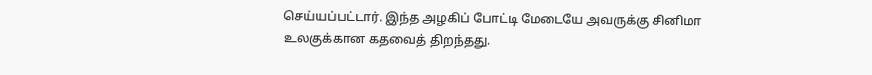செய்யப்பட்டார். இந்த அழகிப் போட்டி மேடையே அவருக்கு சினிமா உலகுக்கான கதவைத் திறந்தது.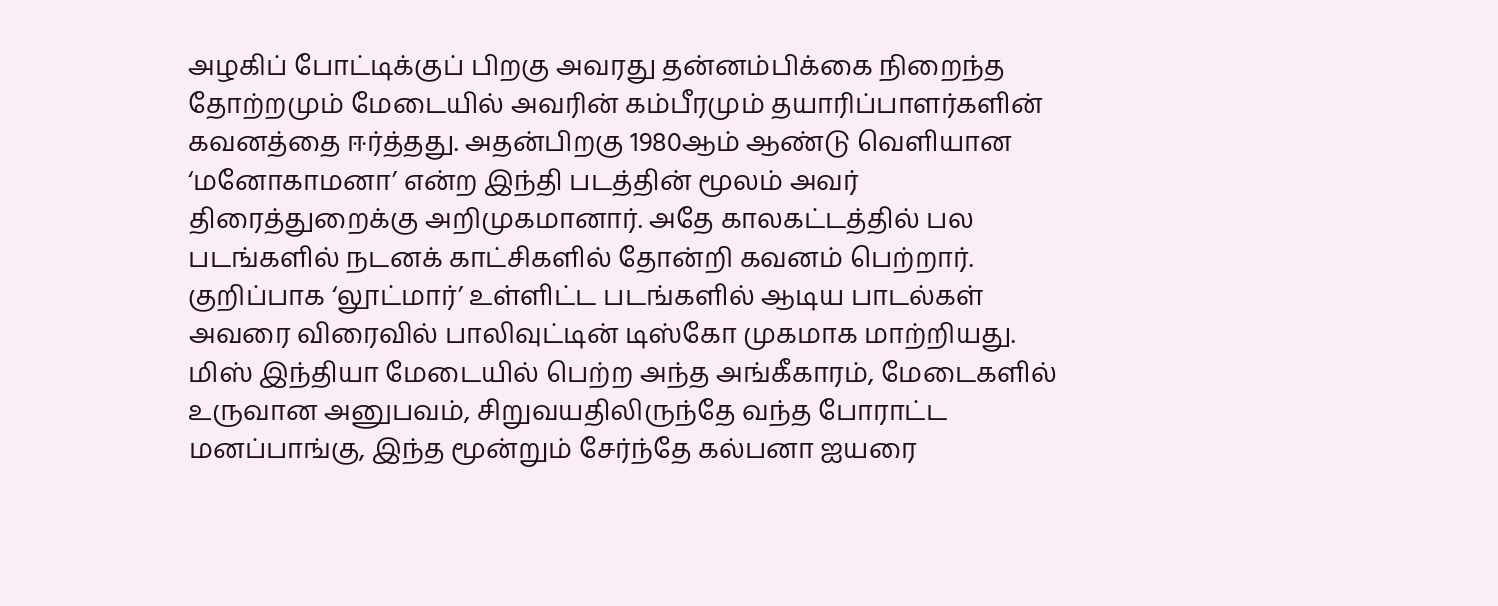அழகிப் போட்டிக்குப் பிறகு அவரது தன்னம்பிக்கை நிறைந்த தோற்றமும் மேடையில் அவரின் கம்பீரமும் தயாரிப்பாளர்களின் கவனத்தை ஈர்த்தது. அதன்பிறகு 1980ஆம் ஆண்டு வெளியான ‘மனோகாமனா’ என்ற இந்தி படத்தின் மூலம் அவர் திரைத்துறைக்கு அறிமுகமானார். அதே காலகட்டத்தில் பல படங்களில் நடனக் காட்சிகளில் தோன்றி கவனம் பெற்றார். குறிப்பாக ‘லூட்மார்’ உள்ளிட்ட படங்களில் ஆடிய பாடல்கள் அவரை விரைவில் பாலிவுட்டின் டிஸ்கோ முகமாக மாற்றியது. மிஸ் இந்தியா மேடையில் பெற்ற அந்த அங்கீகாரம், மேடைகளில் உருவான அனுபவம், சிறுவயதிலிருந்தே வந்த போராட்ட மனப்பாங்கு, இந்த மூன்றும் சேர்ந்தே கல்பனா ஐயரை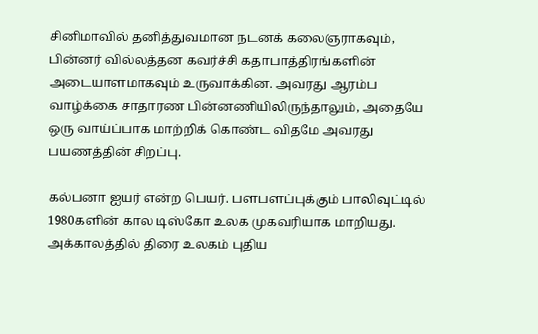சினிமாவில் தனித்துவமான நடனக் கலைஞராகவும், பின்னர் வில்லத்தன கவர்ச்சி கதாபாத்திரங்களின் அடையாளமாகவும் உருவாக்கின. அவரது ஆரம்ப வாழ்க்கை சாதாரண பின்னணியிலிருந்தாலும், அதையே ஒரு வாய்ப்பாக மாற்றிக் கொண்ட விதமே அவரது பயணத்தின் சிறப்பு.

கல்பனா ஐயர் என்ற பெயர். பளபளப்புக்கும் பாலிவுட்டில் 1980களின் கால டிஸ்கோ உலக முகவரியாக மாறியது. அக்காலத்தில் திரை உலகம் புதிய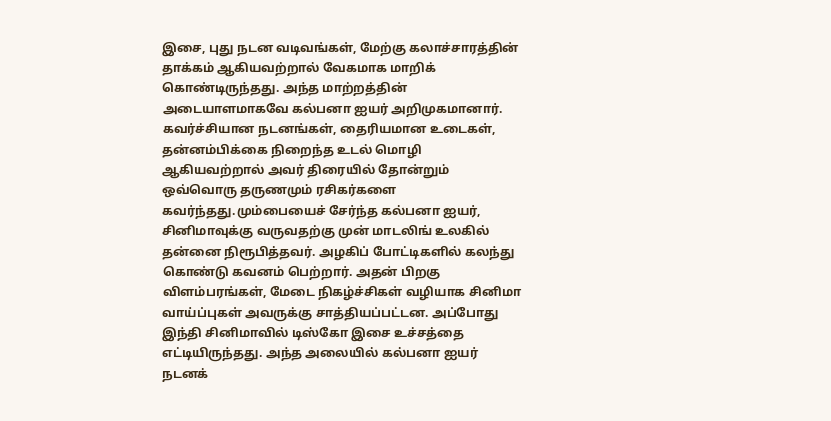இசை, புது நடன வடிவங்கள், மேற்கு கலாச்சாரத்தின் தாக்கம் ஆகியவற்றால் வேகமாக மாறிக் கொண்டிருந்தது. அந்த மாற்றத்தின் அடையாளமாகவே கல்பனா ஐயர் அறிமுகமானார். கவர்ச்சியான நடனங்கள், தைரியமான உடைகள், தன்னம்பிக்கை நிறைந்த உடல் மொழி ஆகியவற்றால் அவர் திரையில் தோன்றும் ஒவ்வொரு தருணமும் ரசிகர்களை கவர்ந்தது.மும்பையைச் சேர்ந்த கல்பனா ஐயர், சினிமாவுக்கு வருவதற்கு முன் மாடலிங் உலகில் தன்னை நிரூபித்தவர். அழகிப் போட்டிகளில் கலந்து கொண்டு கவனம் பெற்றார். அதன் பிறகு விளம்பரங்கள், மேடை நிகழ்ச்சிகள் வழியாக சினிமா வாய்ப்புகள் அவருக்கு சாத்தியப்பட்டன. அப்போது இந்தி சினிமாவில் டிஸ்கோ இசை உச்சத்தை எட்டியிருந்தது. அந்த அலையில் கல்பனா ஐயர் நடனக்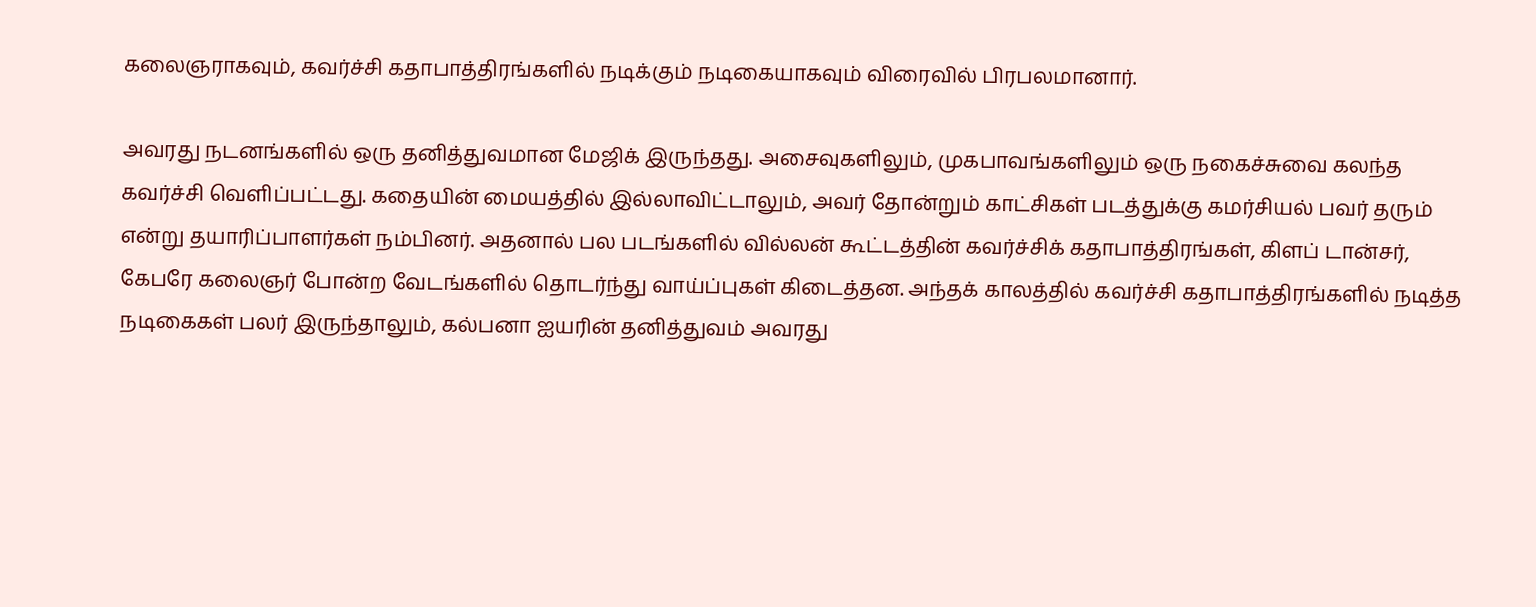கலைஞராகவும், கவர்ச்சி கதாபாத்திரங்களில் நடிக்கும் நடிகையாகவும் விரைவில் பிரபலமானார்.

அவரது நடனங்களில் ஒரு தனித்துவமான மேஜிக் இருந்தது. அசைவுகளிலும், முகபாவங்களிலும் ஒரு நகைச்சுவை கலந்த கவர்ச்சி வெளிப்பட்டது. கதையின் மையத்தில் இல்லாவிட்டாலும், அவர் தோன்றும் காட்சிகள் படத்துக்கு கமர்சியல் பவர் தரும் என்று தயாரிப்பாளர்கள் நம்பினர். அதனால் பல படங்களில் வில்லன் கூட்டத்தின் கவர்ச்சிக் கதாபாத்திரங்கள், கிளப் டான்சர், கேபரே கலைஞர் போன்ற வேடங்களில் தொடர்ந்து வாய்ப்புகள் கிடைத்தன. அந்தக் காலத்தில் கவர்ச்சி கதாபாத்திரங்களில் நடித்த நடிகைகள் பலர் இருந்தாலும், கல்பனா ஐயரின் தனித்துவம் அவரது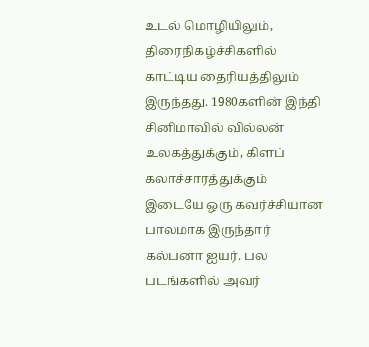உடல் மொழியிலும், திரைநிகழ்ச்சிகளில் காட்டிய தைரியத்திலும் இருந்தது. 1980களின் இந்தி சினிமாவில் வில்லன் உலகத்துக்கும், கிளப் கலாச்சாரத்துக்கும் இடையே ஒரு கவர்ச்சியான பாலமாக இருந்தார் கல்பனா ஐயர். பல படங்களில் அவர்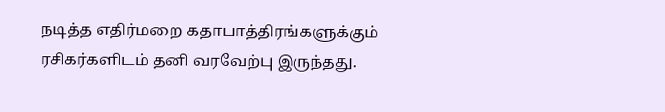நடித்த எதிர்மறை கதாபாத்திரங்களுக்கும் ரசிகர்களிடம் தனி வரவேற்பு இருந்தது.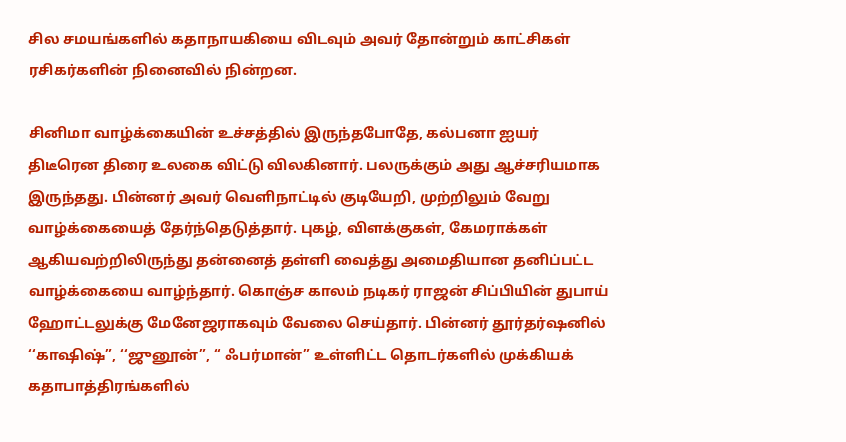சில சமயங்களில் கதாநாயகியை விடவும் அவர் தோன்றும் காட்சிகள் ரசிகர்களின் நினைவில் நின்றன.

சினிமா வாழ்க்கையின் உச்சத்தில் இருந்தபோதே, கல்பனா ஐயர் திடீரென திரை உலகை விட்டு விலகினார். பலருக்கும் அது ஆச்சரியமாக இருந்தது. பின்னர் அவர் வெளிநாட்டில் குடியேறி, முற்றிலும் வேறு வாழ்க்கையைத் தேர்ந்தெடுத்தார். புகழ், விளக்குகள், கேமராக்கள் ஆகியவற்றிலிருந்து தன்னைத் தள்ளி வைத்து அமைதியான தனிப்பட்ட வாழ்க்கையை வாழ்ந்தார். கொஞ்ச காலம் நடிகர் ராஜன் சிப்பியின் துபாய் ஹோட்டலுக்கு மேனேஜராகவும் வேலை செய்தார். பின்னர் தூர்தர்ஷனில் ‘‘காஷிஷ்”, ‘‘ஜுனூன்”, ‘‘ ஃபர்மான்” உள்ளிட்ட தொடர்களில் முக்கியக் கதாபாத்திரங்களில்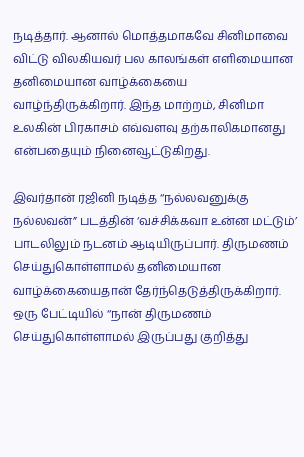நடித்தார். ஆனால் மொத்தமாகவே சினிமாவை விட்டு விலகியவர் பல காலங்கள் எளிமையான தனிமையான வாழ்க்கையை வாழ்ந்திருக்கிறார். இந்த மாற்றம், சினிமா உலகின் பிரகாசம் எவ்வளவு தற்காலிகமானது என்பதையும் நினைவூட்டுகிறது.

இவர்தான் ரஜினி நடித்த ‘‘நல்லவனுக்கு நல்லவன்” படத்தின் ‘வச்சிக்கவா உன்ன மட்டும்’ பாடலிலும் நடனம் ஆடியிருப்பார். திருமணம் செய்துகொள்ளாமல் தனிமையான வாழ்க்கையைதான் தேர்ந்தெடுத்திருக்கிறார். ஒரு பேட்டியில் ‘‘நான் திருமணம் செய்துகொள்ளாமல் இருப்பது குறித்து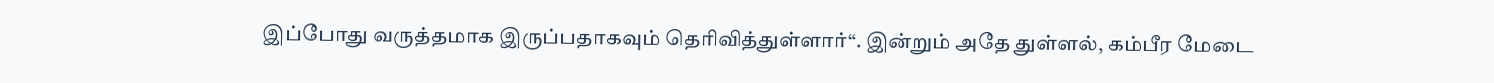இப்போது வருத்தமாக இருப்பதாகவும் தெரிவித்துள்ளார்“. இன்றும் அதே துள்ளல், கம்பீர மேடை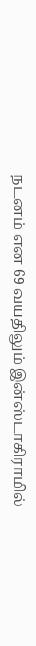நடனம் என 69 வயதிலும் இன்ஸ்டாகிராமில்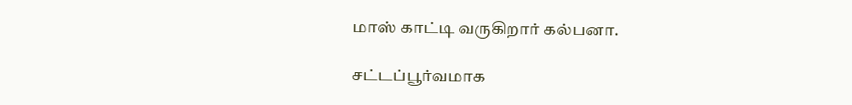மாஸ் காட்டி வருகிறார் கல்பனா.

சட்டப்பூர்வமாக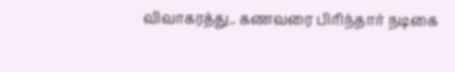விவாகரத்து.. கணவரை பிரிந்தார் நடிகை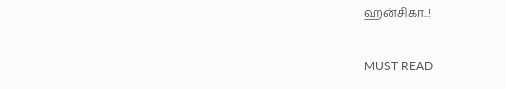ஹன்சிகா..!

MUST READ